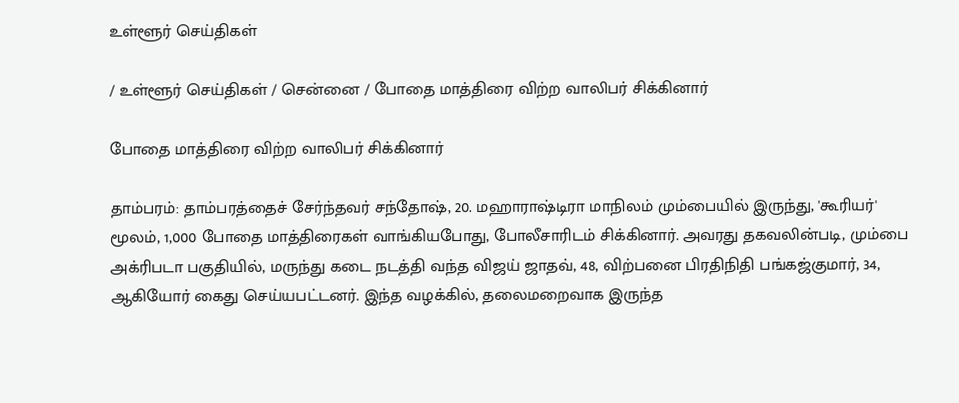உள்ளூர் செய்திகள்

/ உள்ளூர் செய்திகள் / சென்னை / போதை மாத்திரை விற்ற வாலிபர் சிக்கினார்

போதை மாத்திரை விற்ற வாலிபர் சிக்கினார்

தாம்பரம்: தாம்பரத்தைச் சேர்ந்தவர் சந்தோஷ், 20. மஹாராஷ்டிரா மாநிலம் மும்பையில் இருந்து, 'கூரியர்' மூலம், 1,000 போதை மாத்திரைகள் வாங்கியபோது, போலீசாரிடம் சிக்கினார். அவரது தகவலின்படி, மும்பை அக்ரிபடா பகுதியில், மருந்து கடை நடத்தி வந்த விஜய் ஜாதவ், 48, விற்பனை பிரதிநிதி பங்கஜ்குமார், 34, ஆகியோர் கைது செய்யபட்டனர். இந்த வழக்கில், தலைமறைவாக இருந்த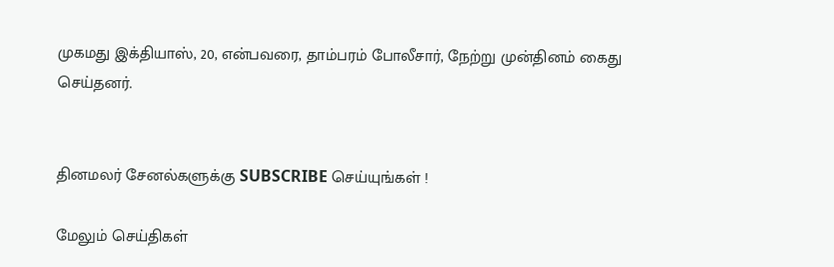முகமது இக்தியாஸ், 20, என்பவரை, தாம்பரம் போலீசார், நேற்று முன்தினம் கைது செய்தனர்.


தினமலர் சேனல்களுக்கு SUBSCRIBE செய்யுங்கள் !

மேலும் செய்திகள்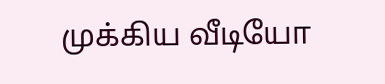முக்கிய வீடியோ